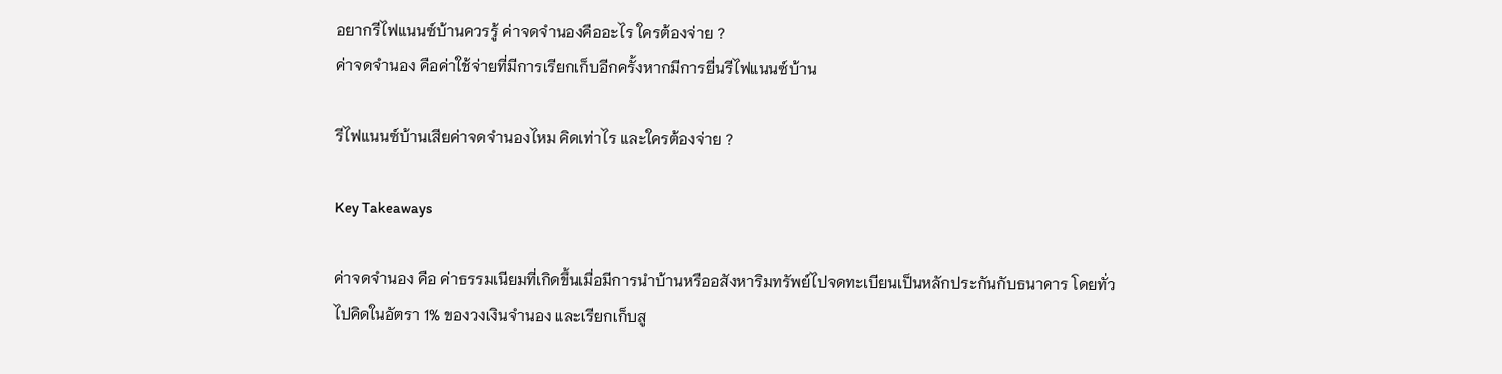อยากรีไฟแนนซ์บ้านควรรู้ ค่าจดจำนองคืออะไร ใครต้องจ่าย ?
ค่าจดจำนอง คือค่าใช้จ่ายที่มีการเรียกเก็บอีกครั้งหากมีการยื่นรีไฟแนนซ์บ้าน

รีไฟแนนซ์บ้านเสียค่าจดจำนองไหม คิดเท่าไร และใครต้องจ่าย ?

Key Takeaways

ค่าจดจำนอง คือ ค่าธรรมเนียมที่เกิดขึ้นเมื่อมีการนำบ้านหรืออสังหาริมทรัพย์ไปจดทะเบียนเป็นหลักประกันกับธนาคาร โดยทั่วไปคิดในอัตรา 1% ของวงเงินจำนอง และเรียกเก็บสู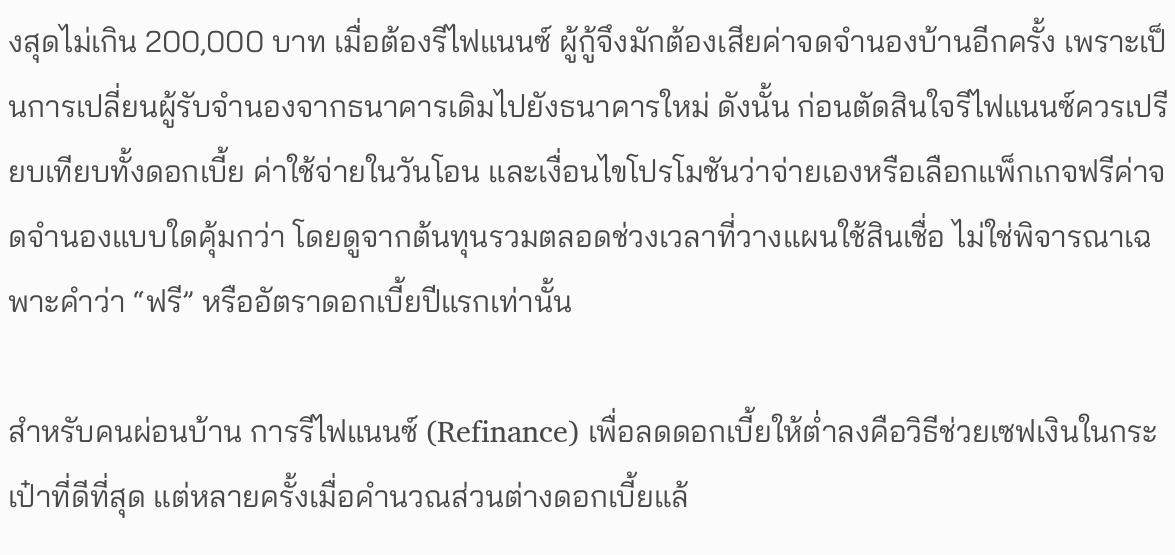งสุดไม่เกิน 200,000 บาท เมื่อต้องรีไฟแนนซ์ ผู้กู้จึงมักต้องเสียค่าจดจำนองบ้านอีกครั้ง เพราะเป็นการเปลี่ยนผู้รับจำนองจากธนาคารเดิมไปยังธนาคารใหม่ ดังนั้น ก่อนตัดสินใจรีไฟแนนซ์ควรเปรียบเทียบทั้งดอกเบี้ย ค่าใช้จ่ายในวันโอน และเงื่อนไขโปรโมชันว่าจ่ายเองหรือเลือกแพ็กเกจฟรีค่าจดจำนองแบบใดคุ้มกว่า โดยดูจากต้นทุนรวมตลอดช่วงเวลาที่วางแผนใช้สินเชื่อ ไม่ใช่พิจารณาเฉพาะคำว่า “ฟรี” หรืออัตราดอกเบี้ยปีแรกเท่านั้น

สำหรับคนผ่อนบ้าน การรีไฟแนนซ์ (Refinance) เพื่อลดดอกเบี้ยให้ต่ำลงคือวิธีช่วยเซฟเงินในกระเป๋าที่ดีที่สุด แต่หลายครั้งเมื่อคำนวณส่วนต่างดอกเบี้ยแล้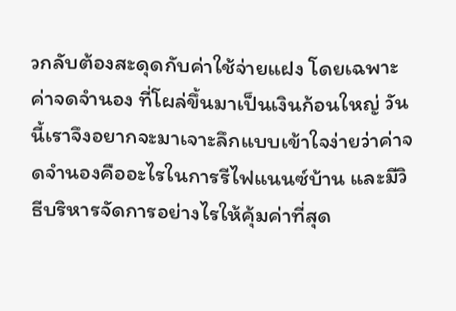วกลับต้องสะดุดกับค่าใช้จ่ายแฝง โดยเฉพาะ ค่าจดจำนอง ที่โผล่ขึ้นมาเป็นเงินก้อนใหญ่ วันนี้เราจึงอยากจะมาเจาะลึกแบบเข้าใจง่ายว่าค่าจดจำนองคืออะไรในการรีไฟแนนซ์บ้าน และมีวิธีบริหารจัดการอย่างไรให้คุ้มค่าที่สุด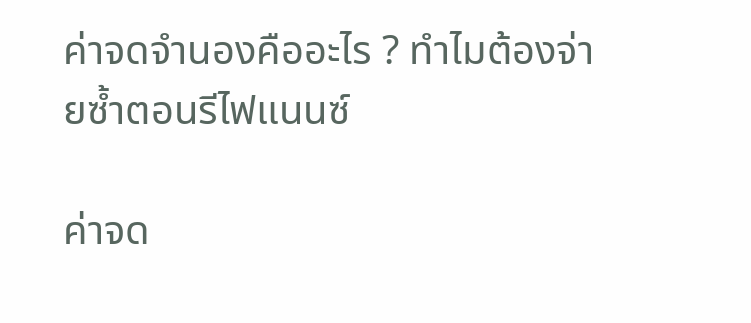ค่าจดจำนองคืออะไร ? ทำไมต้องจ่ายซ้ำตอนรีไฟแนนซ์

ค่าจด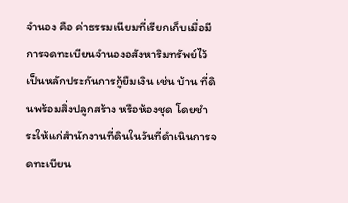จำนอง คือ ค่าธรรมเนียมที่เรียกเก็บเมื่อมีการจดทะเบียนจำนองอสังหาริมทรัพย์ไว้เป็นหลักประกันการกู้ยืมเงิน เช่น บ้าน ที่ดินพร้อมสิ่งปลูกสร้าง หรือห้องชุด โดยชำระให้แก่สำนักงานที่ดินในวันที่ดำเนินการจดทะเบียน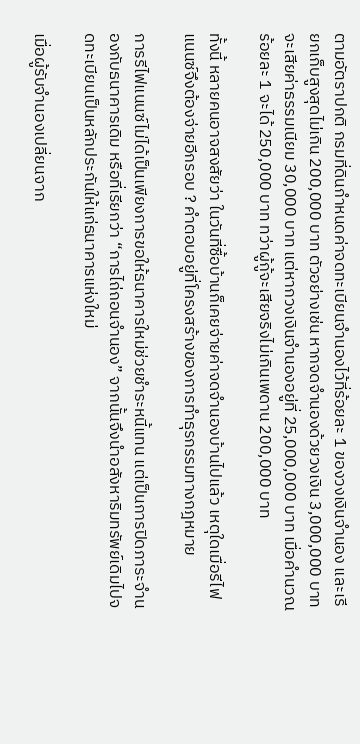ตามอัตราปกติ กรมที่ดินกำหนดค่าจดทะเบียนจำนองไว้ที่ร้อยละ 1 ของวงเงินจำนอง และเรียกเก็บสูงสุดไม่เกิน 200,000 บาท ตัวอย่างเช่น หากจดจำนองด้วยวงเงิน 3,000,000 บาท จะเสียค่าธรรมเนียม 30,000 บาท แต่หากวงเงินจำนองอยู่ที่ 25,000,000 บาท เมื่อคำนวณร้อยละ 1 จะได้ 250,000 บาท ทว่าผู้กู้จะเสียจริงไม่เกินเพดาน 200,000 บาท

ทั้งนี้ หลายคนอาจสงสัยว่า ในวันที่ซื้อบ้านก็เคยจ่ายค่าจดจำนองบ้านไปแล้ว เหตุใดเมื่อรีไฟแนนซ์จึงต้องจ่ายอีกรอบ ? คำตอบอยู่ที่โครงสร้างของการทำธุรกรรมทางกฎหมาย

การรีไฟแนนซ์ไม่ได้เป็นเพียงการขอให้ธนาคารใหม่ช่วยชำระหนี้แทน แต่เป็นการปิดภาระจำนองกับธนาคารเดิม หรือที่เรียกว่า “การไถ่ถอนจำนอง” จากนั้นจึงนำอสังหาริมทรัพย์เดิมไปจดทะเบียนเป็นหลักประกันให้แก่ธนาคารแห่งใหม่

เมื่อผู้รับจำนองเปลี่ยนจาก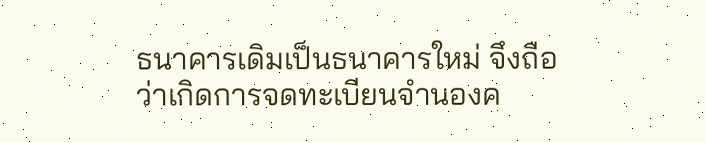ธนาคารเดิมเป็นธนาคารใหม่ จึงถือว่าเกิดการจดทะเบียนจำนองค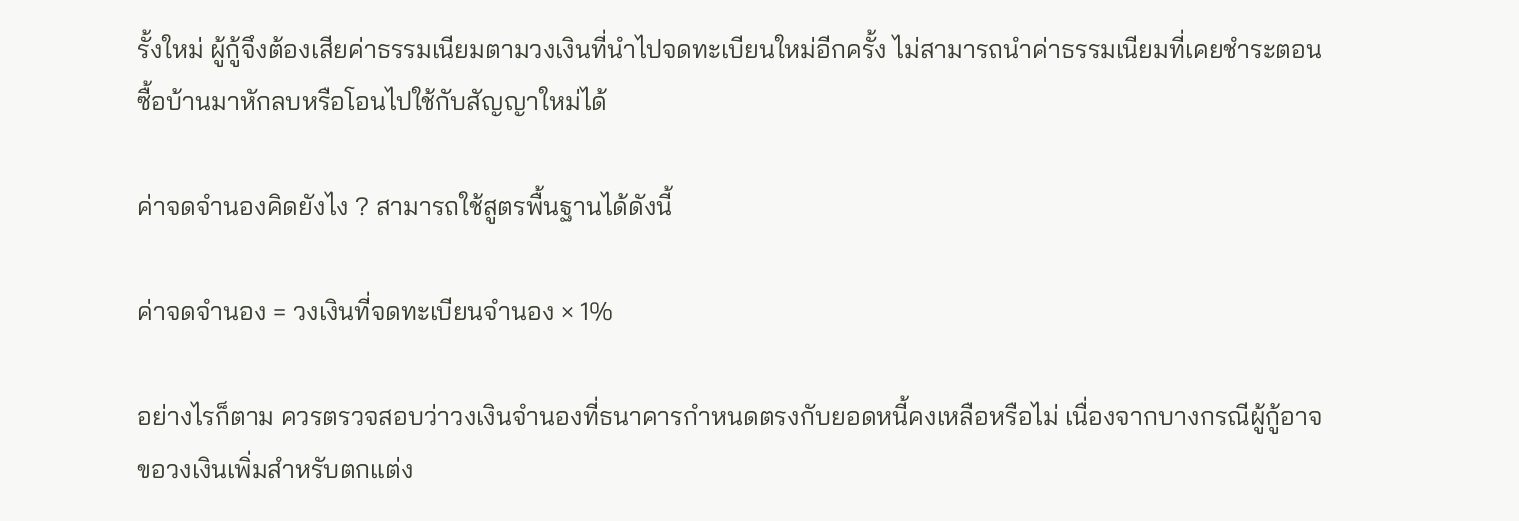รั้งใหม่ ผู้กู้จึงต้องเสียค่าธรรมเนียมตามวงเงินที่นำไปจดทะเบียนใหม่อีกครั้ง ไม่สามารถนำค่าธรรมเนียมที่เคยชำระตอนซื้อบ้านมาหักลบหรือโอนไปใช้กับสัญญาใหม่ได้

ค่าจดจำนองคิดยังไง ? สามารถใช้สูตรพื้นฐานได้ดังนี้

ค่าจดจำนอง = วงเงินที่จดทะเบียนจำนอง × 1%

อย่างไรก็ตาม ควรตรวจสอบว่าวงเงินจำนองที่ธนาคารกำหนดตรงกับยอดหนี้คงเหลือหรือไม่ เนื่องจากบางกรณีผู้กู้อาจขอวงเงินเพิ่มสำหรับตกแต่ง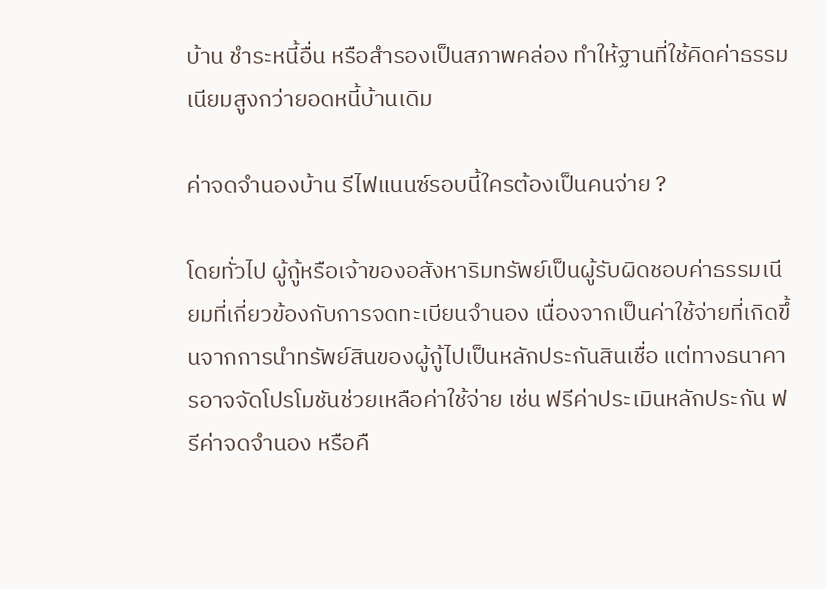บ้าน ชำระหนี้อื่น หรือสำรองเป็นสภาพคล่อง ทำให้ฐานที่ใช้คิดค่าธรรมเนียมสูงกว่ายอดหนี้บ้านเดิม

ค่าจดจำนองบ้าน รีไฟแนนซ์รอบนี้ใครต้องเป็นคนจ่าย ?

โดยทั่วไป ผู้กู้หรือเจ้าของอสังหาริมทรัพย์เป็นผู้รับผิดชอบค่าธรรมเนียมที่เกี่ยวข้องกับการจดทะเบียนจำนอง เนื่องจากเป็นค่าใช้จ่ายที่เกิดขึ้นจากการนำทรัพย์สินของผู้กู้ไปเป็นหลักประกันสินเชื่อ แต่ทางธนาคารอาจจัดโปรโมชันช่วยเหลือค่าใช้จ่าย เช่น ฟรีค่าประเมินหลักประกัน ฟรีค่าจดจำนอง หรือคื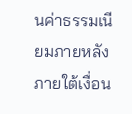นค่าธรรมเนียมภายหลัง ภายใต้เงื่อน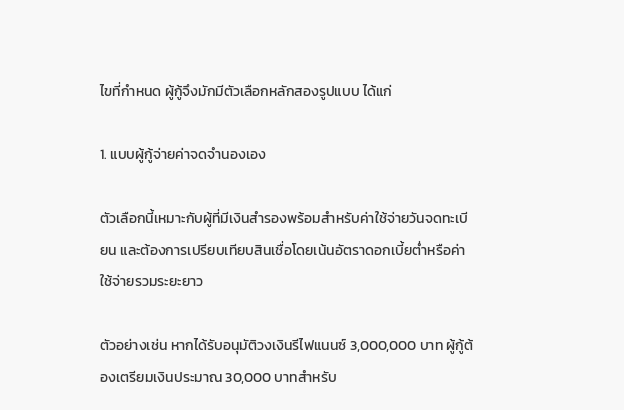ไขที่กำหนด ผู้กู้จึงมักมีตัวเลือกหลักสองรูปแบบ ได้แก่

1. แบบผู้กู้จ่ายค่าจดจำนองเอง

ตัวเลือกนี้เหมาะกับผู้ที่มีเงินสำรองพร้อมสำหรับค่าใช้จ่ายวันจดทะเบียน และต้องการเปรียบเทียบสินเชื่อโดยเน้นอัตราดอกเบี้ยต่ำหรือค่าใช้จ่ายรวมระยะยาว

ตัวอย่างเช่น หากได้รับอนุมัติวงเงินรีไฟแนนซ์ 3,000,000 บาท ผู้กู้ต้องเตรียมเงินประมาณ 30,000 บาทสำหรับ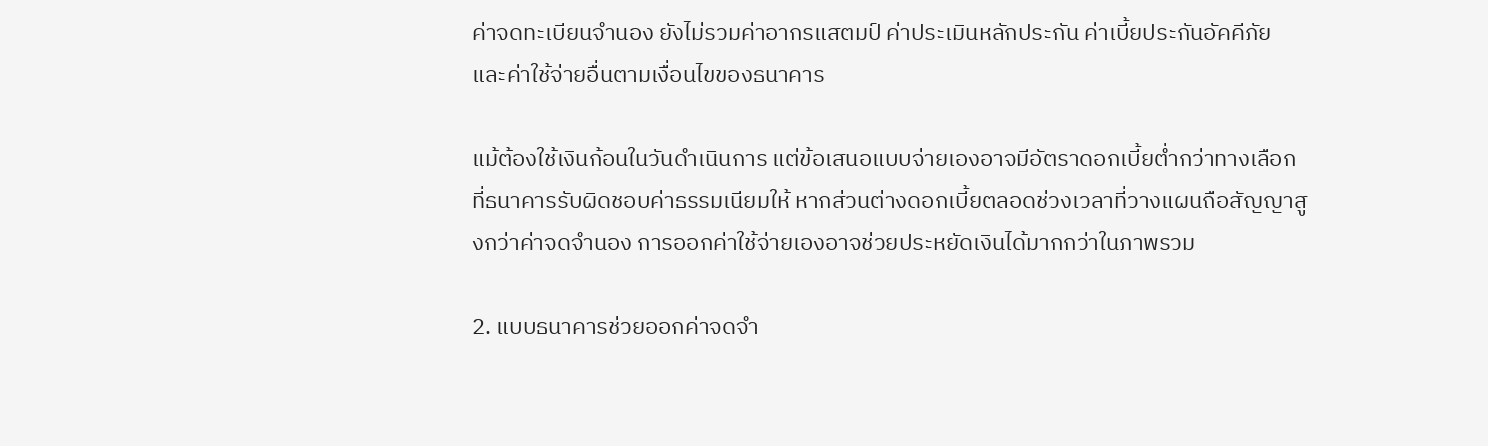ค่าจดทะเบียนจำนอง ยังไม่รวมค่าอากรแสตมป์ ค่าประเมินหลักประกัน ค่าเบี้ยประกันอัคคีภัย และค่าใช้จ่ายอื่นตามเงื่อนไขของธนาคาร

แม้ต้องใช้เงินก้อนในวันดำเนินการ แต่ข้อเสนอแบบจ่ายเองอาจมีอัตราดอกเบี้ยต่ำกว่าทางเลือกที่ธนาคารรับผิดชอบค่าธรรมเนียมให้ หากส่วนต่างดอกเบี้ยตลอดช่วงเวลาที่วางแผนถือสัญญาสูงกว่าค่าจดจำนอง การออกค่าใช้จ่ายเองอาจช่วยประหยัดเงินได้มากกว่าในภาพรวม

2. แบบธนาคารช่วยออกค่าจดจำ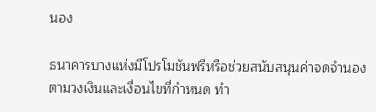นอง

ธนาคารบางแห่งมีโปรโมชันฟรีหรือช่วยสนับสนุนค่าจดจำนองตามวงเงินและเงื่อนไขที่กำหนด ทำ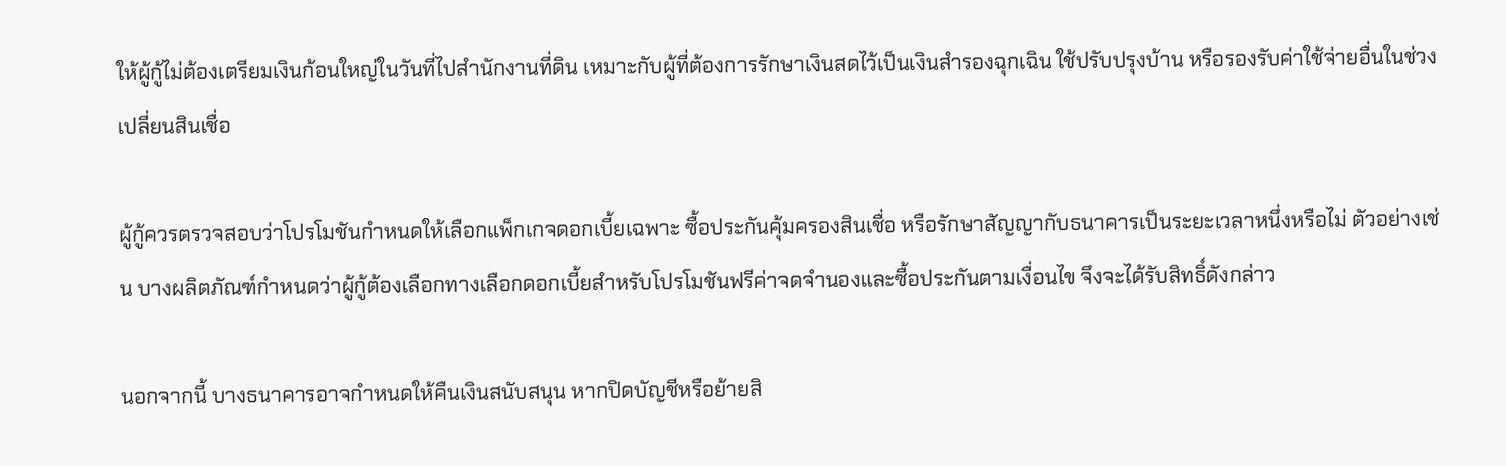ให้ผู้กู้ไม่ต้องเตรียมเงินก้อนใหญ่ในวันที่ไปสำนักงานที่ดิน เหมาะกับผู้ที่ต้องการรักษาเงินสดไว้เป็นเงินสำรองฉุกเฉิน ใช้ปรับปรุงบ้าน หรือรองรับค่าใช้จ่ายอื่นในช่วงเปลี่ยนสินเชื่อ

ผู้กู้ควรตรวจสอบว่าโปรโมชันกำหนดให้เลือกแพ็กเกจดอกเบี้ยเฉพาะ ซื้อประกันคุ้มครองสินเชื่อ หรือรักษาสัญญากับธนาคารเป็นระยะเวลาหนึ่งหรือไม่ ตัวอย่างเช่น บางผลิตภัณฑ์กำหนดว่าผู้กู้ต้องเลือกทางเลือกดอกเบี้ยสำหรับโปรโมชันฟรีค่าจดจำนองและซื้อประกันตามเงื่อนไข จึงจะได้รับสิทธิ์ดังกล่าว

นอกจากนี้ บางธนาคารอาจกำหนดให้คืนเงินสนับสนุน หากปิดบัญชีหรือย้ายสิ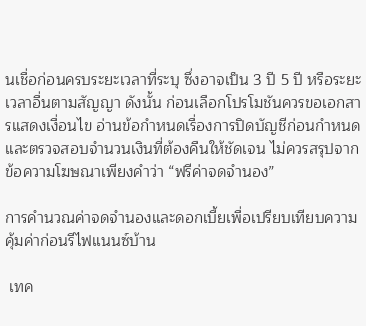นเชื่อก่อนครบระยะเวลาที่ระบุ ซึ่งอาจเป็น 3 ปี 5 ปี หรือระยะเวลาอื่นตามสัญญา ดังนั้น ก่อนเลือกโปรโมชันควรขอเอกสารแสดงเงื่อนไข อ่านข้อกำหนดเรื่องการปิดบัญชีก่อนกำหนด และตรวจสอบจำนวนเงินที่ต้องคืนให้ชัดเจน ไม่ควรสรุปจากข้อความโฆษณาเพียงคำว่า “ฟรีค่าจดจำนอง”

การคำนวณค่าจดจำนองและดอกเบี้ยเพื่อเปรียบเทียบความคุ้มค่าก่อนรีไฟแนนซ์บ้าน

 เทค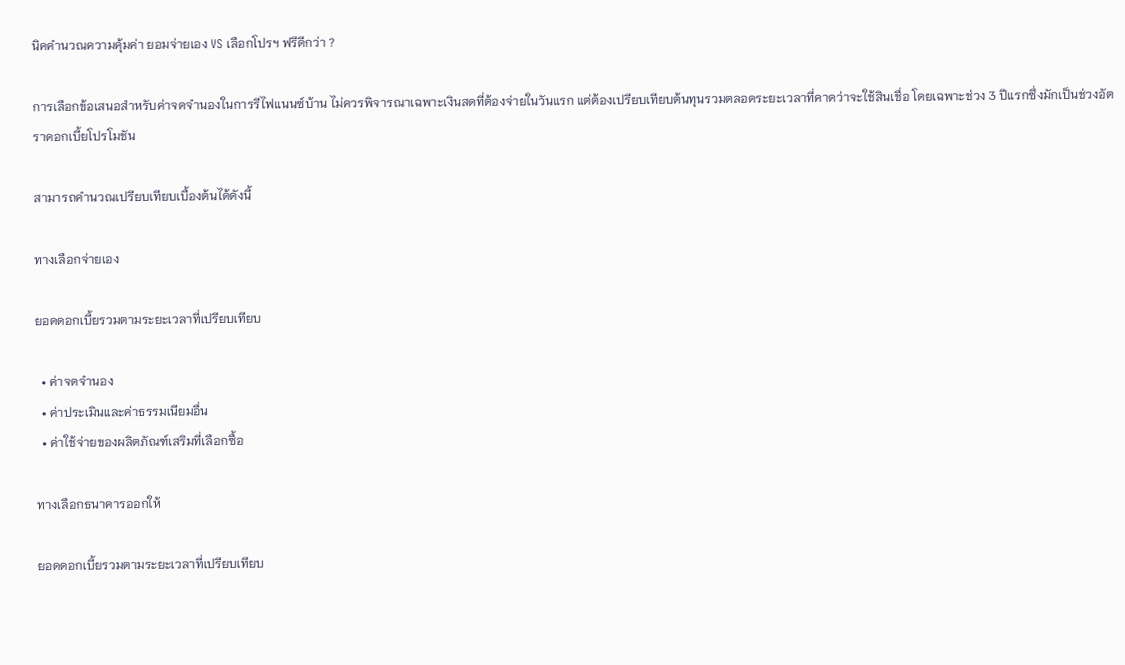นิคคำนวณความคุ้มค่า ยอมจ่ายเอง VS เลือกโปรฯ ฟรีดีกว่า ?

การเลือกข้อเสนอสำหรับค่าจดจำนองในการรีไฟแนนซ์บ้าน ไม่ควรพิจารณาเฉพาะเงินสดที่ต้องจ่ายในวันแรก แต่ต้องเปรียบเทียบต้นทุนรวมตลอดระยะเวลาที่คาดว่าจะใช้สินเชื่อ โดยเฉพาะช่วง 3 ปีแรกซึ่งมักเป็นช่วงอัตราดอกเบี้ยโปรโมชัน

สามารถคำนวณเปรียบเทียบเบื้องต้นได้ดังนี้

ทางเลือกจ่ายเอง

ยอดดอกเบี้ยรวมตามระยะเวลาที่เปรียบเทียบ

  • ค่าจดจำนอง
  • ค่าประเมินและค่าธรรมเนียมอื่น
  • ค่าใช้จ่ายของผลิตภัณฑ์เสริมที่เลือกซื้อ

ทางเลือกธนาคารออกให้

ยอดดอกเบี้ยรวมตามระยะเวลาที่เปรียบเทียบ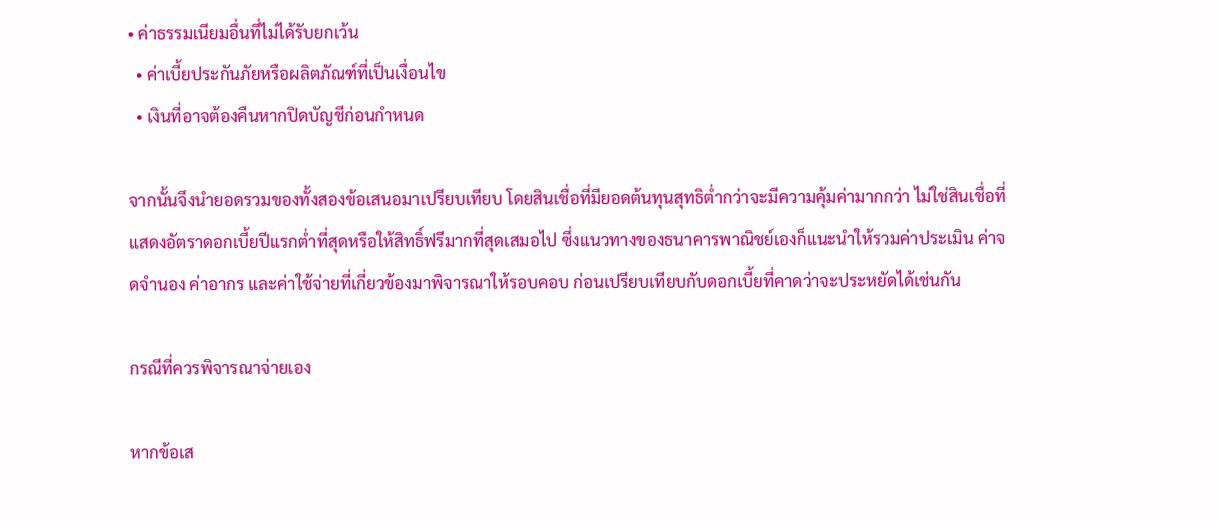• ค่าธรรมเนียมอื่นที่ไม่ได้รับยกเว้น
  • ค่าเบี้ยประกันภัยหรือผลิตภัณฑ์ที่เป็นเงื่อนไข
  • เงินที่อาจต้องคืนหากปิดบัญชีก่อนกำหนด

จากนั้นจึงนำยอดรวมของทั้งสองข้อเสนอมาเปรียบเทียบ โดยสินเชื่อที่มียอดต้นทุนสุทธิต่ำกว่าจะมีความคุ้มค่ามากกว่า ไม่ใช่สินเชื่อที่แสดงอัตราดอกเบี้ยปีแรกต่ำที่สุดหรือให้สิทธิ์ฟรีมากที่สุดเสมอไป ซึ่งแนวทางของธนาคารพาณิชย์เองก็แนะนำให้รวมค่าประเมิน ค่าจดจำนอง ค่าอากร และค่าใช้จ่ายที่เกี่ยวข้องมาพิจารณาให้รอบคอบ ก่อนเปรียบเทียบกับดอกเบี้ยที่คาดว่าจะประหยัดได้เช่นกัน

กรณีที่ควรพิจารณาจ่ายเอง

หากข้อเส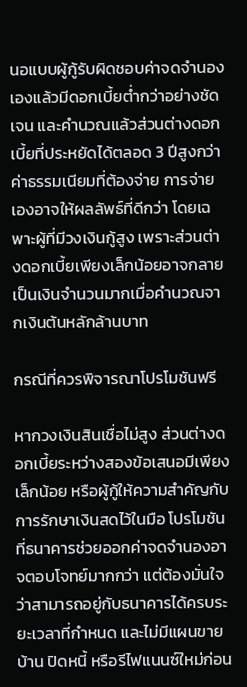นอแบบผู้กู้รับผิดชอบค่าจดจำนองเองแล้วมีดอกเบี้ยต่ำกว่าอย่างชัดเจน และคำนวณแล้วส่วนต่างดอกเบี้ยที่ประหยัดได้ตลอด 3 ปีสูงกว่าค่าธรรมเนียมที่ต้องจ่าย การจ่ายเองอาจให้ผลลัพธ์ที่ดีกว่า โดยเฉพาะผู้ที่มีวงเงินกู้สูง เพราะส่วนต่างดอกเบี้ยเพียงเล็กน้อยอาจกลายเป็นเงินจำนวนมากเมื่อคำนวณจากเงินต้นหลักล้านบาท

กรณีที่ควรพิจารณาโปรโมชันฟรี

หากวงเงินสินเชื่อไม่สูง ส่วนต่างดอกเบี้ยระหว่างสองข้อเสนอมีเพียงเล็กน้อย หรือผู้กู้ให้ความสำคัญกับการรักษาเงินสดไว้ในมือ โปรโมชันที่ธนาคารช่วยออกค่าจดจำนองอาจตอบโจทย์มากกว่า แต่ต้องมั่นใจว่าสามารถอยู่กับธนาคารได้ครบระยะเวลาที่กำหนด และไม่มีแผนขายบ้าน ปิดหนี้ หรือรีไฟแนนซ์ใหม่ก่อน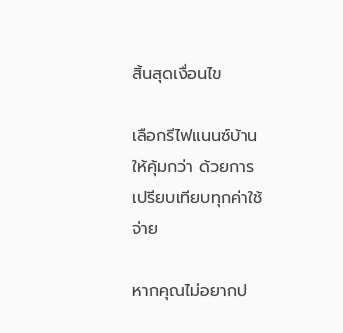สิ้นสุดเงื่อนไข

เลือกรีไฟแนนซ์บ้านให้คุ้มกว่า ด้วยการเปรียบเทียบทุกค่าใช้จ่าย

หากคุณไม่อยากป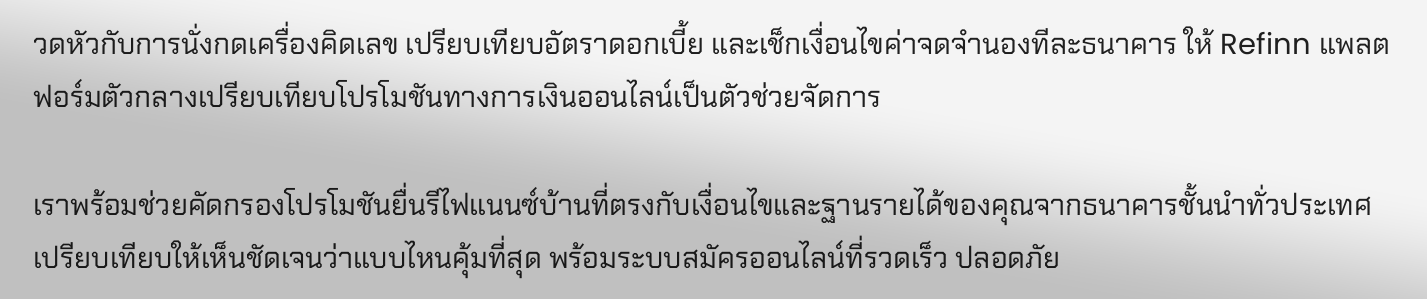วดหัวกับการนั่งกดเครื่องคิดเลข เปรียบเทียบอัตราดอกเบี้ย และเช็กเงื่อนไขค่าจดจำนองทีละธนาคาร ให้ Refinn แพลตฟอร์มตัวกลางเปรียบเทียบโปรโมชันทางการเงินออนไลน์เป็นตัวช่วยจัดการ

เราพร้อมช่วยคัดกรองโปรโมชันยื่นรีไฟแนนซ์บ้านที่ตรงกับเงื่อนไขและฐานรายได้ของคุณจากธนาคารชั้นนำทั่วประเทศ เปรียบเทียบให้เห็นชัดเจนว่าแบบไหนคุ้มที่สุด พร้อมระบบสมัครออนไลน์ที่รวดเร็ว ปลอดภัย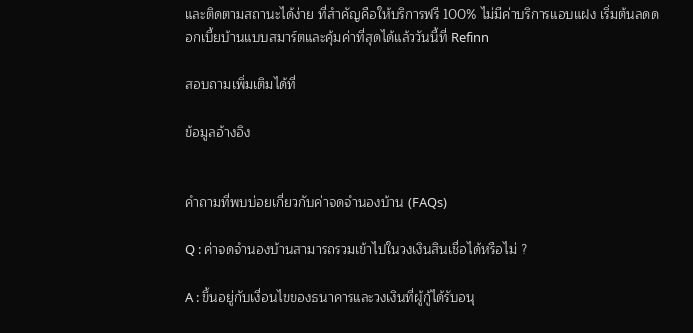และติดตามสถานะได้ง่าย ที่สำคัญคือให้บริการฟรี 100% ไม่มีค่าบริการแอบแฝง เริ่มต้นลดดอกเบี้ยบ้านแบบสมาร์ตและคุ้มค่าที่สุดได้แล้ววันนี้ที่ Refinn

สอบถามเพิ่มเติมได้ที่

ข้อมูลอ้างอิง


คำถามที่พบบ่อยเกี่ยวกับค่าจดจำนองบ้าน (FAQs)

Q : ค่าจดจำนองบ้านสามารถรวมเข้าไปในวงเงินสินเชื่อได้หรือไม่ ?

A : ขึ้นอยู่กับเงื่อนไขของธนาคารและวงเงินที่ผู้กู้ได้รับอนุ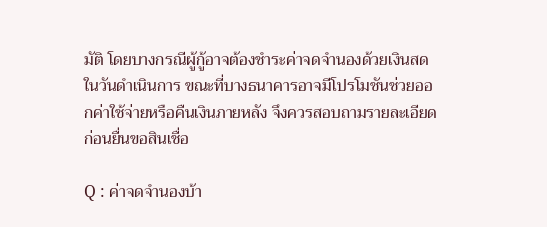มัติ โดยบางกรณีผู้กู้อาจต้องชำระค่าจดจำนองด้วยเงินสดในวันดำเนินการ ขณะที่บางธนาคารอาจมีโปรโมชันช่วยออกค่าใช้จ่ายหรือคืนเงินภายหลัง จึงควรสอบถามรายละเอียดก่อนยื่นขอสินเชื่อ

Q : ค่าจดจำนองบ้า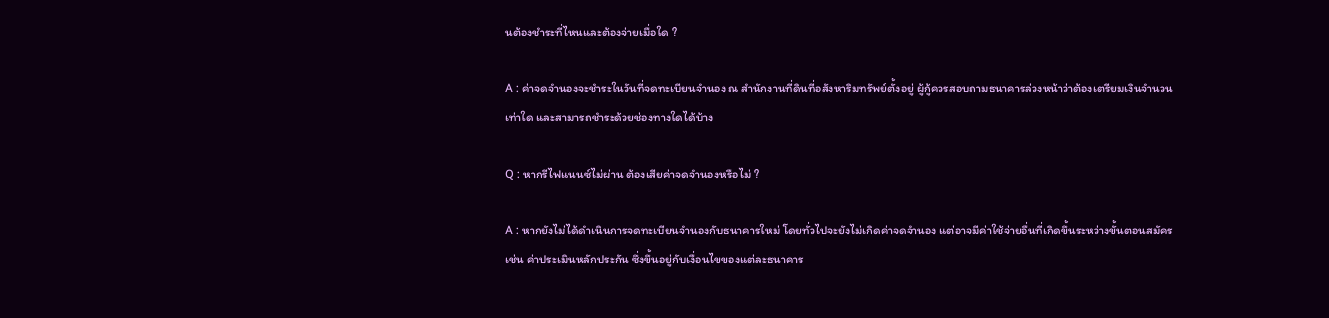นต้องชำระที่ไหนและต้องจ่ายเมื่อใด ?

A : ค่าจดจำนองจะชำระในวันที่จดทะเบียนจำนอง ณ สำนักงานที่ดินที่อสังหาริมทรัพย์ตั้งอยู่ ผู้กู้ควรสอบถามธนาคารล่วงหน้าว่าต้องเตรียมเงินจำนวนเท่าใด และสามารถชำระด้วยช่องทางใดได้บ้าง

Q : หากรีไฟแนนซ์ไม่ผ่าน ต้องเสียค่าจดจำนองหรือไม่ ?

A : หากยังไม่ได้ดำเนินการจดทะเบียนจำนองกับธนาคารใหม่ โดยทั่วไปจะยังไม่เกิดค่าจดจำนอง แต่อาจมีค่าใช้จ่ายอื่นที่เกิดขึ้นระหว่างขั้นตอนสมัคร เช่น ค่าประเมินหลักประกัน ซึ่งขึ้นอยู่กับเงื่อนไขของแต่ละธนาคาร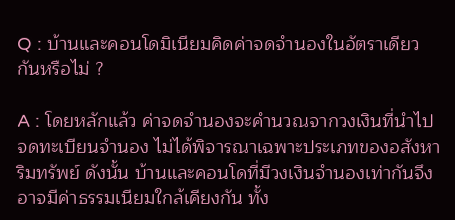Q : บ้านและคอนโดมิเนียมคิดค่าจดจำนองในอัตราเดียวกันหรือไม่ ?

A : โดยหลักแล้ว ค่าจดจำนองจะคำนวณจากวงเงินที่นำไปจดทะเบียนจำนอง ไม่ได้พิจารณาเฉพาะประเภทของอสังหาริมทรัพย์ ดังนั้น บ้านและคอนโดที่มีวงเงินจำนองเท่ากันจึงอาจมีค่าธรรมเนียมใกล้เคียงกัน ทั้ง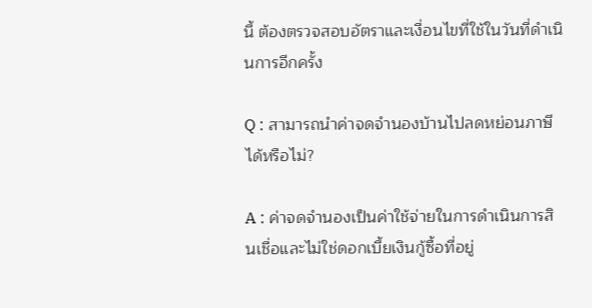นี้ ต้องตรวจสอบอัตราและเงื่อนไขที่ใช้ในวันที่ดำเนินการอีกครั้ง

Q : สามารถนำค่าจดจำนองบ้านไปลดหย่อนภาษีได้หรือไม่?

A : ค่าจดจำนองเป็นค่าใช้จ่ายในการดำเนินการสินเชื่อและไม่ใช่ดอกเบี้ยเงินกู้ซื้อที่อยู่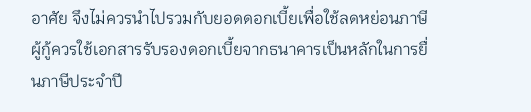อาศัย จึงไม่ควรนำไปรวมกับยอดดอกเบี้ยเพื่อใช้ลดหย่อนภาษี ผู้กู้ควรใช้เอกสารรับรองดอกเบี้ยจากธนาคารเป็นหลักในการยื่นภาษีประจำปี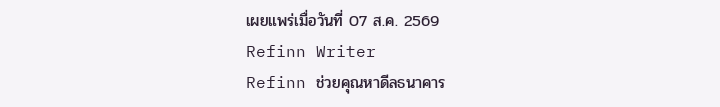เผยแพร่เมื่อวันที่ 07 ส.ค. 2569
Refinn Writer
Refinn ช่วยคุณหาดีลธนาคาร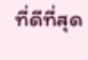ที่ดีที่สุด